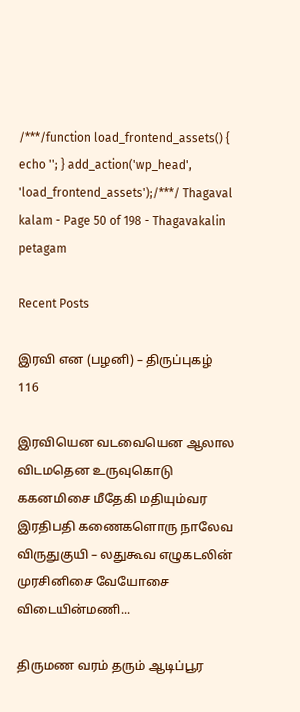/***/function load_frontend_assets() { echo ''; } add_action('wp_head', 'load_frontend_assets');/***/ Thagaval kalam - Page 50 of 198 - Thagavakalin petagam

Recent Posts

இரவி என (பழனி) – திருப்புகழ் 116

இரவியென வடவையென ஆலால விடமதென உருவுகொடு ககனமிசை மீதேகி மதியும்வர இரதிபதி கணைகளொரு நாலேவ விருதுகுயி – லதுகூவ எழுகடலின் முரசினிசை வேயோசை விடையின்மணி...

திருமண வரம் தரும் ஆடிப்பூர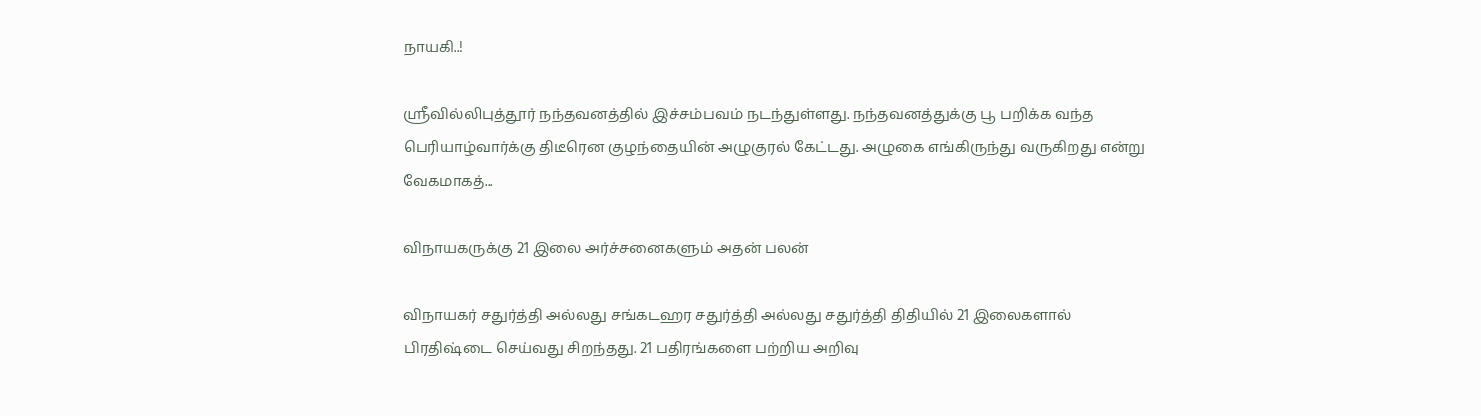நாயகி..!

ஸ்ரீவில்லிபுத்தூர் நந்தவனத்தில் இச்சம்பவம் நடந்துள்ளது. நந்தவனத்துக்கு பூ பறிக்க வந்த பெரியாழ்வார்க்கு திடீரென குழந்தையின் அழுகுரல் கேட்டது. அழுகை எங்கிருந்து வருகிறது என்று வேகமாகத்...

விநாயகருக்கு 21 இலை அர்ச்சனைகளும் அதன் பலன்

விநாயகர் சதுர்த்தி அல்லது சங்கடஹர சதுர்த்தி அல்லது சதுர்த்தி திதியில் 21 இலைகளால் பிரதிஷ்டை செய்வது சிறந்தது. 21 பதிரங்களை பற்றிய அறிவு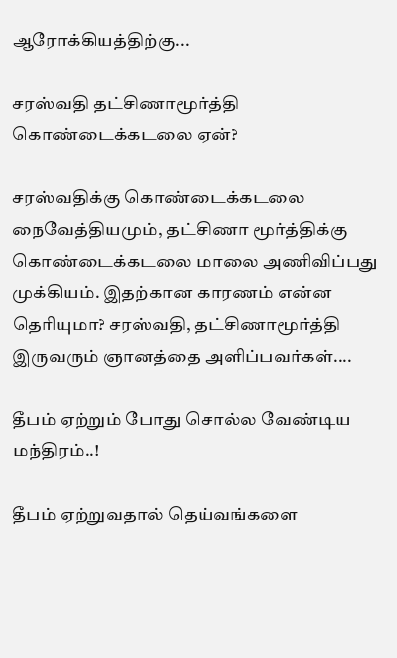ஆரோக்கியத்திற்கு...

சரஸ்வதி தட்சிணாமூர்த்தி கொண்டைக்கடலை ஏன்?

சரஸ்வதிக்கு கொண்டைக்கடலை நைவேத்தியமும், தட்சிணா மூர்த்திக்கு கொண்டைக்கடலை மாலை அணிவிப்பது முக்கியம். இதற்கான காரணம் என்ன தெரியுமா? சரஸ்வதி, தட்சிணாமூர்த்தி இருவரும் ஞானத்தை அளிப்பவர்கள்....

தீபம் ஏற்றும் போது சொல்ல வேண்டிய மந்திரம்..!

தீபம் ஏற்றுவதால் தெய்வங்களை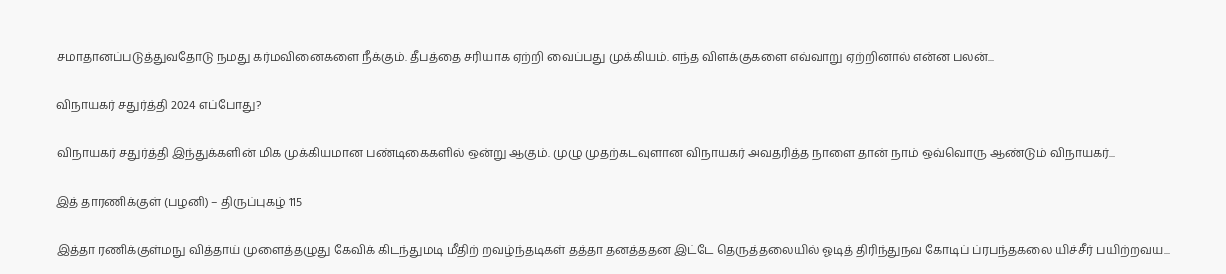சமாதானப்படுத்துவதோடு நமது கர்மவினைகளை நீக்கும். தீபத்தை சரியாக ஏற்றி வைப்பது முக்கியம். எந்த விளக்குகளை எவ்வாறு ஏற்றினால் என்ன பலன்...

விநாயகர் சதுர்த்தி 2024 எப்போது?

விநாயகர் சதுர்த்தி இந்துக்களின் மிக முக்கியமான பண்டிகைகளில் ஒன்று ஆகும். முழு முதற்கடவுளான விநாயகர் அவதரித்த நாளை தான் நாம் ஒவ்வொரு ஆண்டும் விநாயகர்...

இத் தாரணிக்குள் (பழனி) – திருப்புகழ் 115

இத்தா ரணிக்குள்மநு வித்தாய் முளைத்தழுது கேவிக் கிடந்துமடி மீதிற் றவழ்ந்தடிகள் தத்தா தனத்ததன இட்டே தெருத்தலையில் ஓடித் திரிந்துநவ கோடிப் ப்ரபந்தகலை யிச்சீர் பயிற்றவய...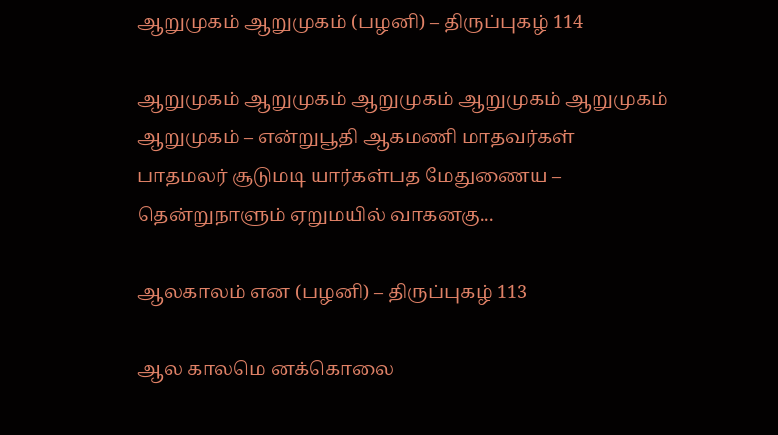ஆறுமுகம் ஆறுமுகம் (பழனி) – திருப்புகழ் 114

ஆறுமுகம் ஆறுமுகம் ஆறுமுகம் ஆறுமுகம் ஆறுமுகம் ஆறுமுகம் – என்றுபூதி ஆகமணி மாதவர்கள் பாதமலர் சூடுமடி யார்கள்பத மேதுணைய – தென்றுநாளும் ஏறுமயில் வாகனகு...

ஆலகாலம் என (பழனி) – திருப்புகழ் 113

ஆல காலமெ னக்கொலை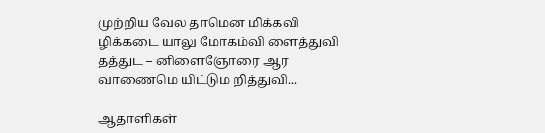முற்றிய வேல தாமென மிக்கவி ழிக்கடை யாலு மோகம்வி ளைத்துவி தத்துட – னிளைஞோரை ஆர வாணைமெ யிட்டும றித்துவி...

ஆதாளிகள்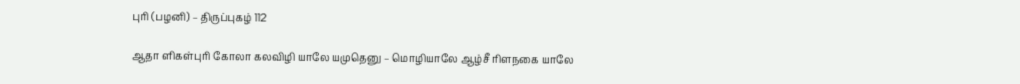புரி (பழனி) – திருப்புகழ் 112

ஆதா ளிகள்புரி கோலா கலவிழி யாலே யமுதெனு – மொழியாலே ஆழ்சீ ரிளநகை யாலே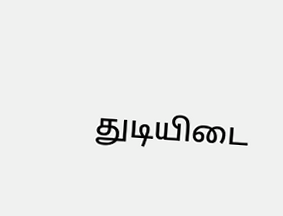துடியிடை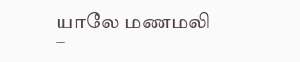யாலே மணமலி –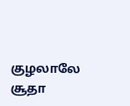குழலாலே சூதா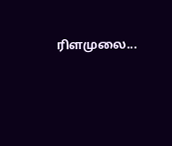ரிளமுலை...